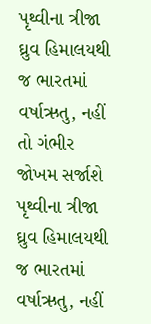પૃથ્વીના ત્રીજા ઘ્રુવ હિમાલયથી જ ભારતમાં વર્ષાઋતુ, નહીં તો ગંભીર જોખમ સર્જાશે
પૃથ્વીના ત્રીજા ઘ્રુવ હિમાલયથી જ ભારતમાં વર્ષાઋતુ, નહીં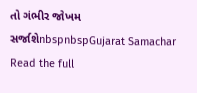તો ગંભીર જોખમ સર્જાશેnbspnbspGujarat Samachar
Read the full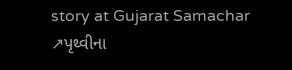story at Gujarat Samachar ↗પૃથ્વીના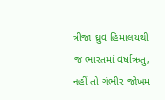ત્રીજા ઘ્રુવ હિમાલયથી જ ભારતમાં વર્ષાઋતુ, નહીં તો ગંભીર જોખમ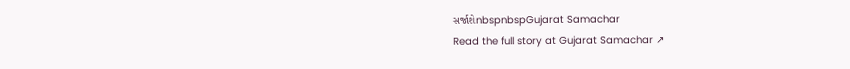સર્જાશેnbspnbspGujarat Samachar
Read the full story at Gujarat Samachar ↗